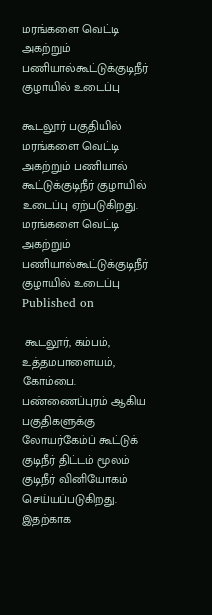மரங்களை வெட்டி அகற்றும் பணியால்கூட்டுக்குடிநீர் குழாயில் உடைப்பு

கூடலூர் பகுதியில் மரங்களை வெட்டி அகற்றும் பணியால் கூட்டுக்குடிநீர் குழாயில் உடைப்பு ஏற்படுகிறது.
மரங்களை வெட்டி அகற்றும் பணியால்கூட்டுக்குடிநீர் குழாயில் உடைப்பு
Published on

 கூடலூர், கம்பம், உத்தமபாளையம், கோம்பை. பண்ணைப்புரம் ஆகிய பகுதிகளுக்கு லோயர்கேம்ப் கூட்டுக் குடிநீர் திட்டம் மூலம் குடிநீர் வினியோகம் செய்யப்படுகிறது. இதற்காக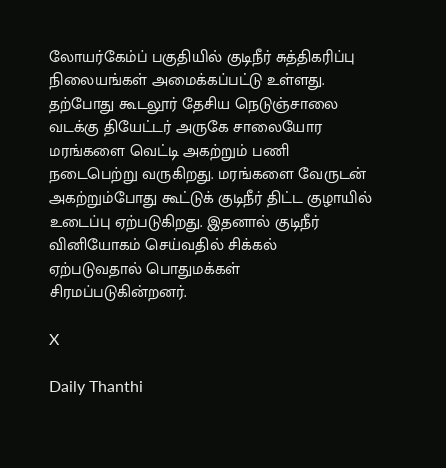லோயர்கேம்ப் பகுதியில் குடிநீர் சுத்திகரிப்பு நிலையங்கள் அமைக்கப்பட்டு உள்ளது. தற்போது கூடலூர் தேசிய நெடுஞ்சாலை வடக்கு தியேட்டர் அருகே சாலையோர மரங்களை வெட்டி அகற்றும் பணி நடைபெற்று வருகிறது. மரங்களை வேருடன் அகற்றும்போது கூட்டுக் குடிநீர் திட்ட குழாயில் உடைப்பு ஏற்படுகிறது. இதனால் குடிநீர் வினியோகம் செய்வதில் சிக்கல் ஏற்படுவதால் பொதுமக்கள் சிரமப்படுகின்றனர்.

X

Daily Thanthi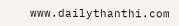www.dailythanthi.com